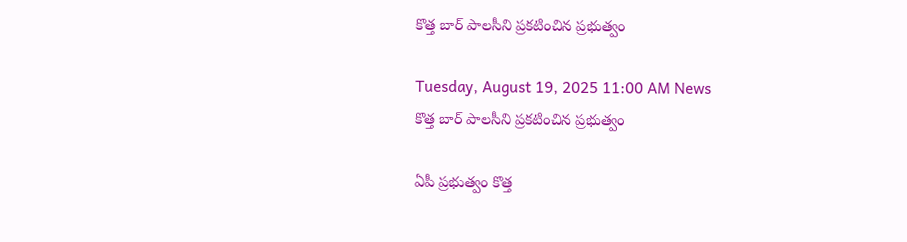కొత్త బార్ పాలసీని ప్రకటించిన ప్రభుత్వం

Tuesday, August 19, 2025 11:00 AM News
కొత్త బార్ పాలసీని ప్రకటించిన ప్రభుత్వం

ఏపీ ప్రభుత్వం కొత్త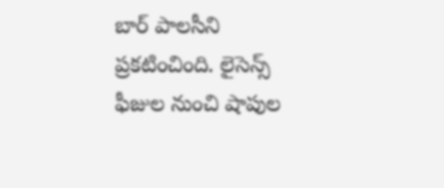బార్ పాలసీని ప్రకటించింది. లైసెన్స్ ఫీజుల నుంచి షాపుల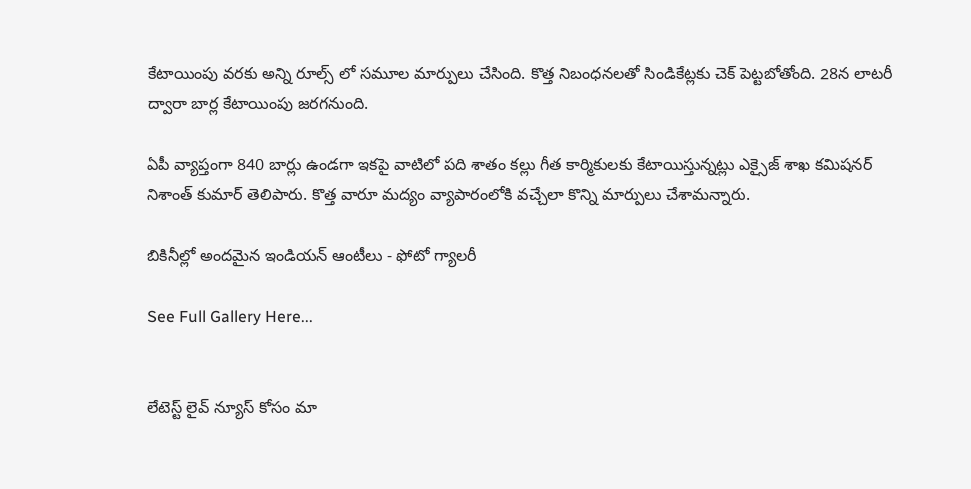కేటాయింపు వరకు అన్ని రూల్స్ లో సమూల మార్పులు చేసింది. కొత్త నిబంధనలతో సిండికేట్లకు చెక్ పెట్టబోతోంది. 28న లాటరీ ద్వారా బార్ల కేటాయింపు జరగనుంది.

ఏపీ వ్యాప్తంగా 840 బార్లు ఉండగా ఇకపై వాటిలో పది శాతం కల్లు గీత కార్మికులకు కేటాయిస్తున్నట్లు ఎక్సైజ్ శాఖ కమిషనర్ నిశాంత్ కుమార్ తెలిపారు. కొత్త వారూ మద్యం వ్యాపారంలోకి వచ్చేలా కొన్ని మార్పులు చేశామన్నారు.

బికినీల్లో అందమైన ఇండియన్ ఆంటీలు - ఫోటో గ్యాలరీ

See Full Gallery Here...


లేటెస్ట్ లైవ్ న్యూస్ కోసం మా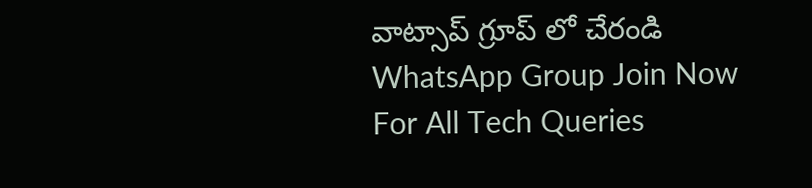వాట్సాప్ గ్రూప్ లో చేరండి
WhatsApp Group Join Now
For All Tech Queries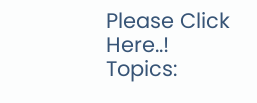Please Click Here..!
Topics: